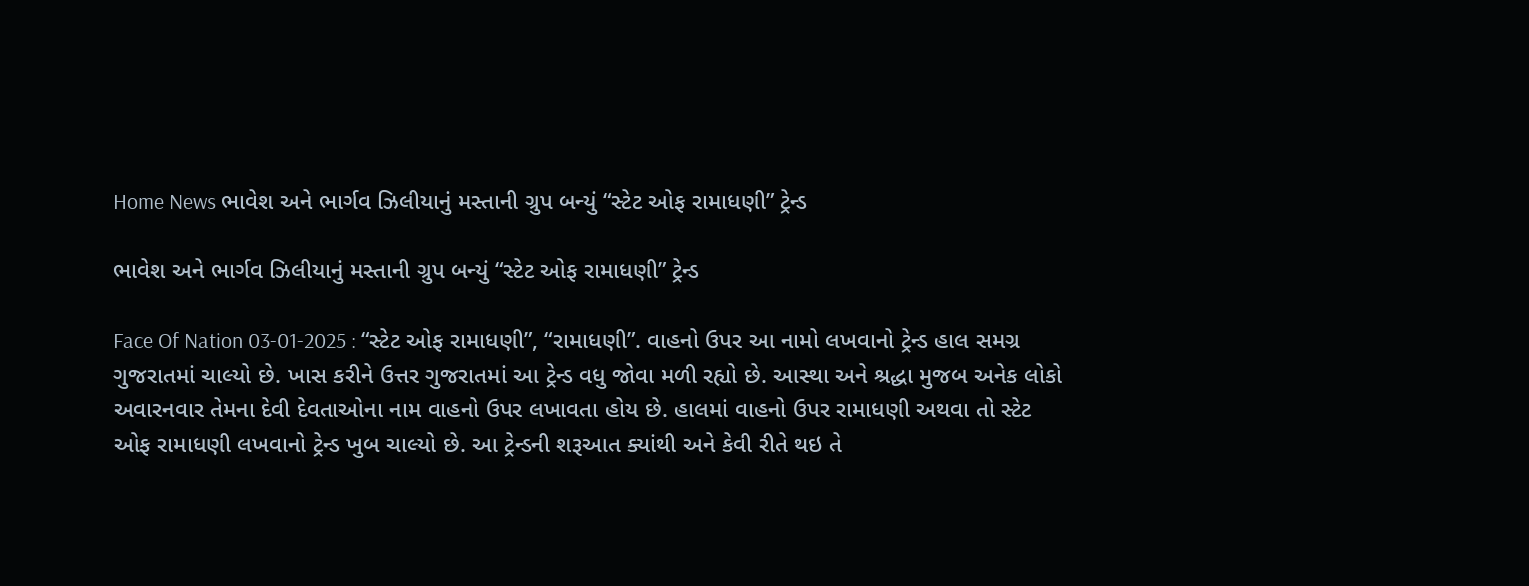Home News ભાવેશ અને ભાર્ગવ ઝિલીયાનું મસ્તાની ગ્રુપ બન્યું “સ્ટેટ ઓફ રામાધણી” ટ્રેન્ડ

ભાવેશ અને ભાર્ગવ ઝિલીયાનું મસ્તાની ગ્રુપ બન્યું “સ્ટેટ ઓફ રામાધણી” ટ્રેન્ડ

Face Of Nation 03-01-2025 : “સ્ટેટ ઓફ રામાધણી”, “રામાધણી”. વાહનો ઉપર આ નામો લખવાનો ટ્રેન્ડ હાલ સમગ્ર ગુજરાતમાં ચાલ્યો છે. ખાસ કરીને ઉત્તર ગુજરાતમાં આ ટ્રેન્ડ વધુ જોવા મળી રહ્યો છે. આસ્થા અને શ્રદ્ધા મુજબ અનેક લોકો અવારનવાર તેમના દેવી દેવતાઓના નામ વાહનો ઉપર લખાવતા હોય છે. હાલમાં વાહનો ઉપર રામાધણી અથવા તો સ્ટેટ ઓફ રામાધણી લખવાનો ટ્રેન્ડ ખુબ ચાલ્યો છે. આ ટ્રેન્ડની શરૂઆત ક્યાંથી અને કેવી રીતે થઇ તે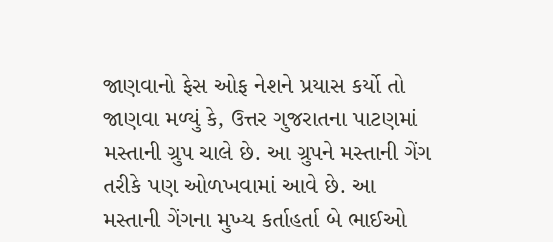જાણવાનો ફેસ ઓફ નેશને પ્રયાસ કર્યો તો જાણવા મળ્યું કે, ઉત્તર ગુજરાતના પાટણમાં મસ્તાની ગ્રુપ ચાલે છે. આ ગ્રુપને મસ્તાની ગેંગ તરીકે પણ ઓળખવામાં આવે છે. આ મસ્તાની ગેંગના મુખ્ય કર્તાહર્તા બે ભાઈઓ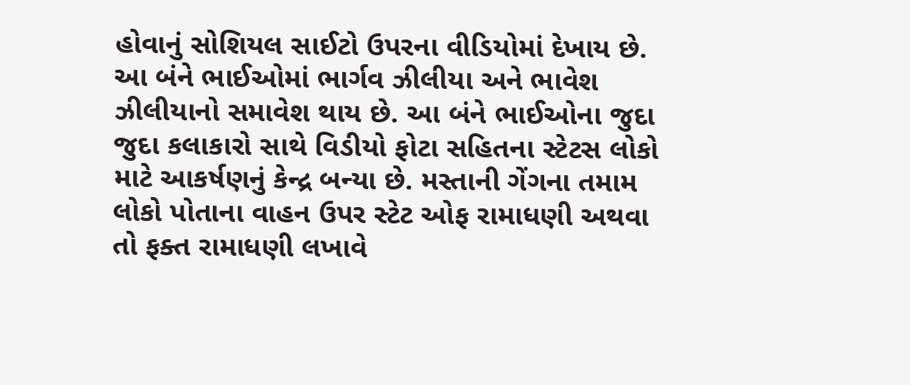હોવાનું સોશિયલ સાઈટો ઉપરના વીડિયોમાં દેખાય છે. આ બંને ભાઈઓમાં ભાર્ગવ ઝીલીયા અને ભાવેશ ઝીલીયાનો સમાવેશ થાય છે. આ બંને ભાઈઓના જુદા જુદા કલાકારો સાથે વિડીયો ફોટા સહિતના સ્ટેટસ લોકો માટે આકર્ષણનું કેન્દ્ર બન્યા છે. મસ્તાની ગેંગના તમામ લોકો પોતાના વાહન ઉપર સ્ટેટ ઓફ રામાધણી અથવા તો ફક્ત રામાધણી લખાવે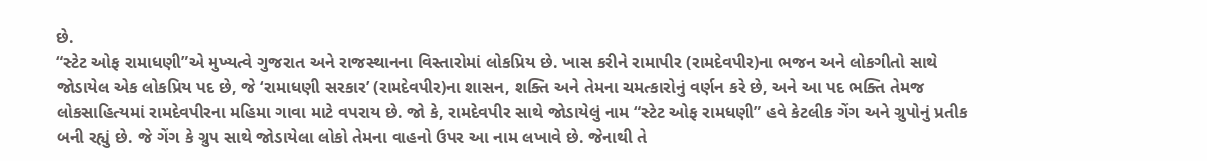છે.
“સ્ટેટ ઓફ રામાધણી”એ મુખ્યત્વે ગુજરાત અને રાજસ્થાનના વિસ્તારોમાં લોકપ્રિય છે. ખાસ કરીને રામાપીર (રામદેવપીર)ના ભજન અને લોકગીતો સાથે જોડાયેલ એક લોકપ્રિય પદ છે, જે ‘રામાધણી સરકાર’ (રામદેવપીર)ના શાસન, શક્તિ અને તેમના ચમત્કારોનું વર્ણન કરે છે, અને આ પદ ભક્તિ તેમજ લોકસાહિત્યમાં રામદેવપીરના મહિમા ગાવા માટે વપરાય છે. જો કે, રામદેવપીર સાથે જોડાયેલું નામ “સ્ટેટ ઓફ રામધણી” હવે કેટલીક ગેંગ અને ગ્રુપોનું પ્રતીક બની રહ્યું છે. જે ગેંગ કે ગ્રુપ સાથે જોડાયેલા લોકો તેમના વાહનો ઉપર આ નામ લખાવે છે. જેનાથી તે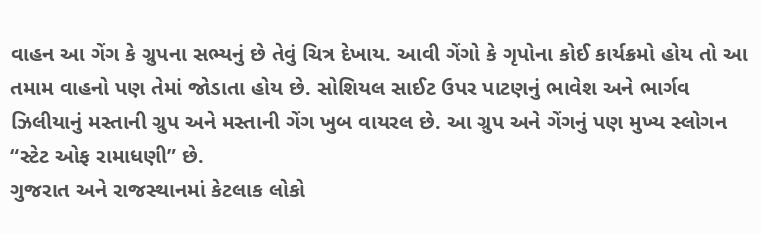વાહન આ ગેંગ કે ગ્રુપના સભ્યનું છે તેવું ચિત્ર દેખાય. આવી ગેંગો કે ગૃપોના કોઈ કાર્યક્રમો હોય તો આ તમામ વાહનો પણ તેમાં જોડાતા હોય છે. સોશિયલ સાઈટ ઉપર પાટણનું ભાવેશ અને ભાર્ગવ ઝિલીયાનું મસ્તાની ગ્રુપ અને મસ્તાની ગેંગ ખુબ વાયરલ છે. આ ગ્રુપ અને ગેંગનું પણ મુખ્ય સ્લોગન “સ્ટેટ ઓફ રામાધણી” છે.
ગુજરાત અને રાજસ્થાનમાં કેટલાક લોકો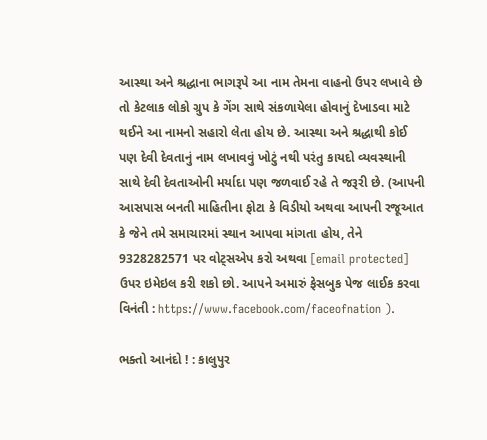આસ્થા અને શ્રદ્ધાના ભાગરૂપે આ નામ તેમના વાહનો ઉપર લખાવે છે તો કેટલાક લોકો ગ્રુપ કે ગેંગ સાથે સંકળાયેલા હોવાનું દેખાડવા માટે થઈને આ નામનો સહારો લેતા હોય છે. આસ્થા અને શ્રદ્ધાથી કોઈ પણ દેવી દેવતાનું નામ લખાવવું ખોટું નથી પરંતુ કાયદો વ્યવસ્થાની સાથે દેવી દેવતાઓની મર્યાદા પણ જળવાઈ રહે તે જરૂરી છે. (આપની આસપાસ બનતી માહિતીના ફોટા કે વિડીયો અથવા આપની રજૂઆત કે જેને તમે સમાચારમાં સ્થાન આપવા માંગતા હોય, તેને 9328282571 પર વોટ્સએપ કરો અથવા [email protected] ઉપર ઇમેઇલ કરી શકો છો. આપને અમારું ફેસબુક પેજ લાઈક કરવા વિનંતી : https://www.facebook.com/faceofnation ).

ભક્તો આનંદો ! : કાલુપુર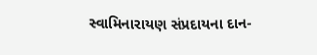સ્વામિનારાયણ સંપ્રદાયના દાન-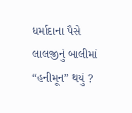ધર્માદાના પૈસે લાલજીનું બાલીમાં “હનીમૂન” થયું ?